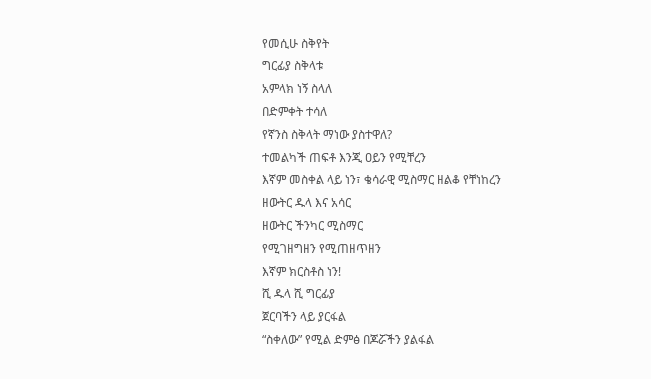የመሲሁ ስቅየት
ግርፊያ ስቅላቱ
አምላክ ነኝ ስላለ
በድምቀት ተሳለ
የኛንስ ስቅላት ማነው ያስተዋለ?
ተመልካች ጠፍቶ እንጂ ዐይን የሚቸረን
እኛም መስቀል ላይ ነን፣ ቄሳራዊ ሚስማር ዘልቆ የቸነከረን
ዘውትር ዱላ እና አሳር
ዘውትር ችንካር ሚስማር
የሚገዘግዘን የሚጠዘጥዘን
እኛም ክርስቶስ ነን!
ሺ ዱላ ሺ ግርፊያ
ጀርባችን ላይ ያርፋል
“ስቀለው” የሚል ድምፅ በጆሯችን ያልፋል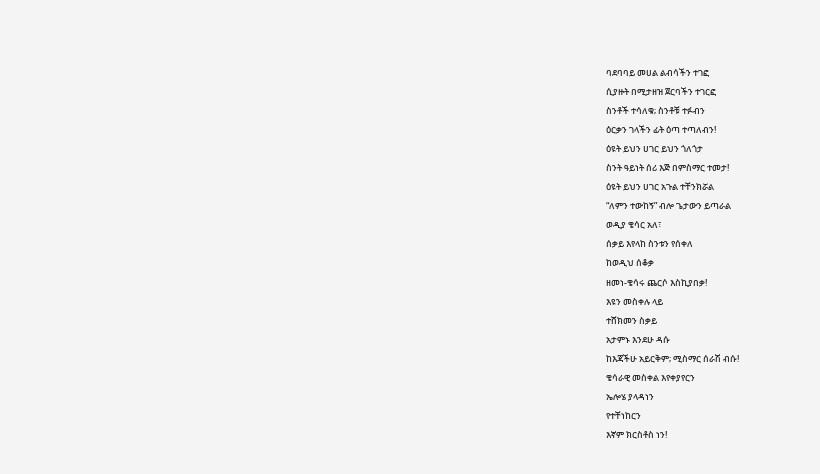ባደባባይ መሀል ልብሳችን ተገፎ
ሲያዙት በሚታዘዝ ጀርባችን ተገርፎ
ስንቶች ተሳለቁ; ስንቶቹ ተፉብን
ዕርቃን ገላችን ፊት ዕጣ ተጣለብን!
ዕዩት ይህን ሀገር ይህን ጎለጎታ
ስንት ዓይነት ሰሪ እጅ በምስማር ተመታ!
ዕዩት ይህን ሀገር አጉል ተቸንክሯል
“ለምን ተውከኝ” ብሎ ጌታውን ይጣራል
ወዲያ ቄሳር አለ፣
ሰቃይ እየላከ ስንቱን የሰቀለ
ከወዲህ ሰቆቃ
ዘመነ-ቄሳሩ ጨርሶ እስኪያበቃ!
እዩን መስቀሉ ላይ
ተሸክመን ስቃይ
አታምኑ እንደሁ ዳሱ
ከእጃችሁ አይርቅም; ሚስማር ሰራሽ ብሱ!
ቄሳራዊ መስቀል እየቀያየርን
ኤሎሄ ያላዳነን
የተቸነከርን
እኛም ክርስቶስ ነን!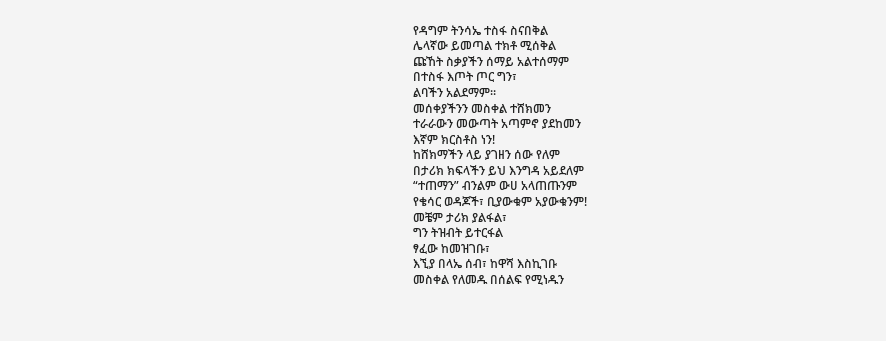የዳግም ትንሳኤ ተስፋ ስናበቅል
ሌላኛው ይመጣል ተክቶ ሚሰቅል
ጩኸት ስቃያችን ሰማይ አልተሰማም
በተስፋ እጦት ጦር ግን፣
ልባችን አልደማም።
መሰቀያችንን መስቀል ተሸክመን
ተራራውን መውጣት አጣምኖ ያደከመን
እኛም ክርስቶስ ነን!
ከሸክማችን ላይ ያገዘን ሰው የለም
በታሪክ ክፍላችን ይህ እንግዳ አይደለም
“ተጠማን” ብንልም ውሀ አላጠጡንም
የቄሳር ወዳጆች፣ ቢያውቁም አያውቁንም!
መቼም ታሪክ ያልፋል፣
ግን ትዝብት ይተርፋል
ፃፈው ከመዝገቡ፣
እኚያ በላኤ ሰብ፣ ከዋሻ እስኪገቡ
መስቀል የለመዱ በሰልፍ የሚነዱን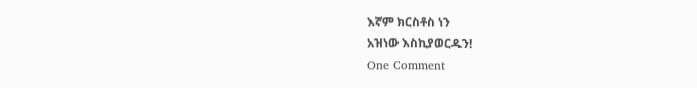እኛም ክርስቶስ ነን
አዝነው እስኪያወርዱን!
One Comment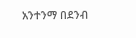አንተንማ በደንብ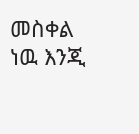መስቀል ነዉ እንጂ